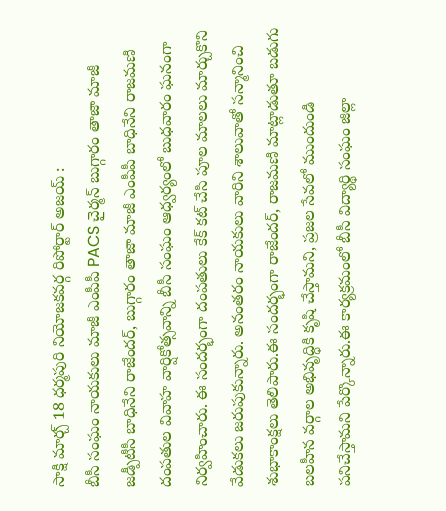సాక్షి మార్చ్ 18 ధర్మపురి నియోజకవర్గ రిపోర్టార్ అజయ్ :
బీసీ సంఘం నాయకులు మాజీ ఎంపీపీ PACS చైర్మన్ బుగ్గారం తాజా మాజీ జడ్పీటీసీ బాధినేని రాజేందర్, బుగ్గారం తాజా మాజీ ఎంపీపీ బాధినేని రాజమణి దంపతుల వివాహ వార్షికోత్సవాన్ని బీసీ సంఘం ఆధ్వర్యంలో బుధవారం ఘనంగా నిర్వహించారు. ఈ సందర్భంగా దంపతులు కేక్ కట్ చేసి పూల మాలలు మార్చుకొని వేడుకలు జరుపుకున్నారు. అనంతరం నాయకులు వారిని శాలువాతో సన్మానించి శుభాకాంక్షలు తెలిపారు.ఈ సందర్భంగా రాజేందర్, రాజమణి మాట్లాడుతూ బడుగు బలహీన వర్గాల అభివృద్ధికి కృషి చేస్తామని, ప్రజల సేవలో ముందుండి పనిచేస్తామని పేర్కొన్నారు.ఈ కార్యక్రమంలో బీసీ విద్యార్థి సంఘం జిల్లా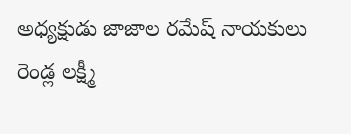అధ్యక్షుడు జాజాల రమేష్ నాయకులు రెండ్ల లక్ష్మీ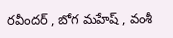రవీందర్ , బోగ మహేష్ , వంశీ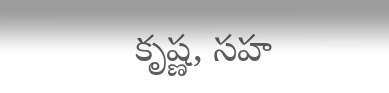కృష్ణ, సహ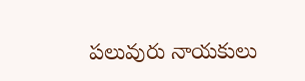పలువురు నాయకులు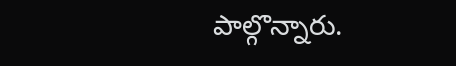పాల్గొన్నారు.